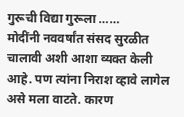गुरूची विद्या गुरूला ……
मोदींनी नववर्षांत संसद सुरळीत चालावी अशी आशा व्यक्त केली आहे. पण त्यांना निराश व्हावे लागेल असे मला वाटते. कारण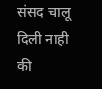संसद चालू दिली नाही की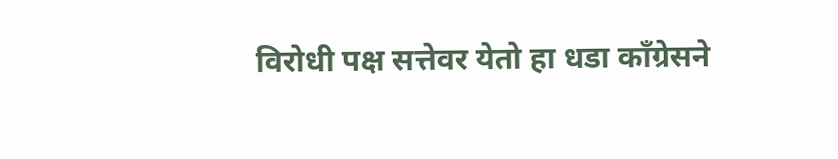विरोधी पक्ष सत्तेवर येतो हा धडा कॉंग्रेसने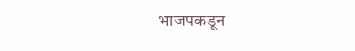भाजपकडून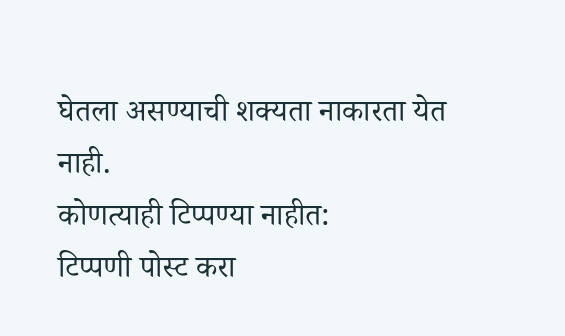घेतला असण्याची शक्यता नाकारता येत नाही.
कोणत्याही टिप्पण्या नाहीत:
टिप्पणी पोस्ट करा